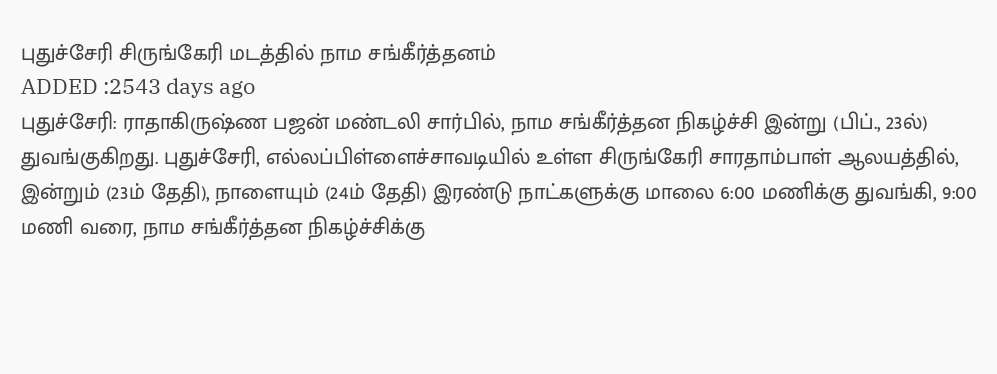புதுச்சேரி சிருங்கேரி மடத்தில் நாம சங்கீர்த்தனம்
ADDED :2543 days ago
புதுச்சேரி: ராதாகிருஷ்ண பஜன் மண்டலி சார்பில், நாம சங்கீர்த்தன நிகழ்ச்சி இன்று (பிப்., 23ல்) துவங்குகிறது. புதுச்சேரி, எல்லப்பிள்ளைச்சாவடியில் உள்ள சிருங்கேரி சாரதாம்பாள் ஆலயத்தில், இன்றும் (23ம் தேதி), நாளையும் (24ம் தேதி) இரண்டு நாட்களுக்கு மாலை 6:00 மணிக்கு துவங்கி, 9:00 மணி வரை, நாம சங்கீர்த்தன நிகழ்ச்சிக்கு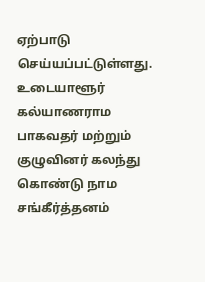ஏற்பாடு செய்யப்பட்டுள்ளது. உடையாளூர் கல்யாணராம பாகவதர் மற்றும் குழுவினர் கலந்து கொண்டு நாம சங்கீர்த்தனம்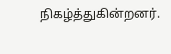நிகழ்த்துகின்றனர்.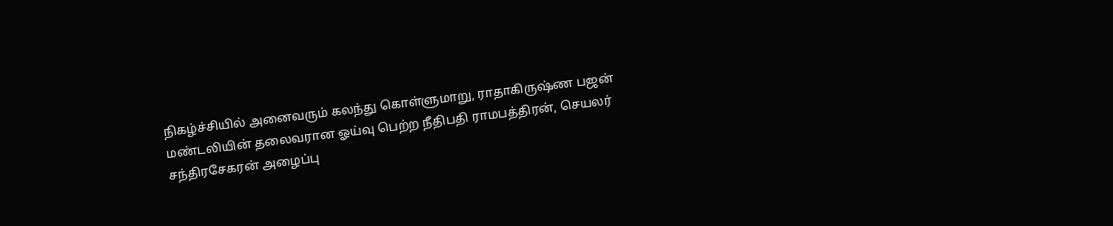நிகழ்ச்சியில் அனைவரும் கலந்து கொள்ளுமாறு, ராதாகிருஷ்ண பஜன் மண்டலியின் தலைவரான ஓய்வு பெற்ற நீதிபதி ராமபத்திரன், செயலர் சந்திரசேகரன் அழைப்பு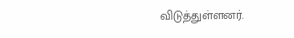விடுத்துள்ளனர்.